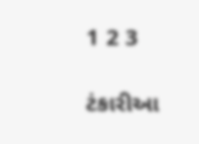1 2 3

ટંકારીઆ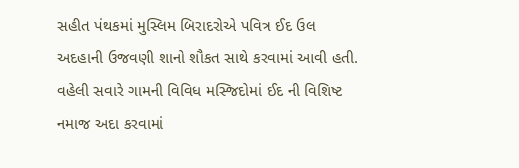સહીત પંથકમાં મુસ્લિમ બિરાદરોએ પવિત્ર ઈદ ઉલ અદહાની ઉજવણી શાનો શૌકત સાથે કરવામાં આવી હતી. વહેલી સવારે ગામની વિવિધ મસ્જિદોમાં ઈદ ની વિશિષ્ટ નમાજ અદા કરવામાં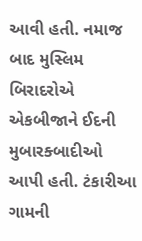આવી હતી. નમાજ બાદ મુસ્લિમ બિરાદરોએ એકબીજાને ઈદની મુબારક્બાદીઓ આપી હતી. ટંકારીઆ ગામની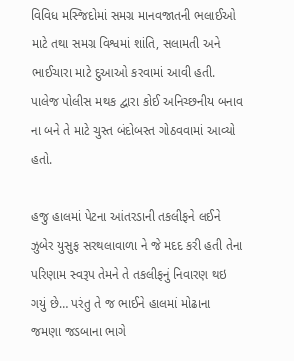વિવિધ મસ્જિદોમાં સમગ્ર માનવજાતની ભલાઈઓ માટે તથા સમગ્ર વિશ્વમાં શાંતિ, સલામતી અને ભાઈચારા માટે દુઆઓ કરવામાં આવી હતી. પાલેજ પોલીસ મથક દ્વારા કોઈ અનિચ્છનીય બનાવ ના બને તે માટે ચુસ્ત બંદોબસ્ત ગોઠવવામાં આવ્યો હતો.

હજુ હાલમાં પેટના આંતરડાની તકલીફને લઈને ઝુબેર યુસુફ સરથલાવાળા ને જે મદદ કરી હતી તેના પરિણામ સ્વરૂપ તેમને તે તકલીફનું નિવારણ થઇ ગયું છે… પરંતુ તે જ ભાઈને હાલમાં મોઢાના જમણા જડબાના ભાગે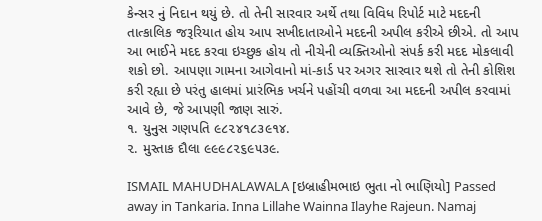કેન્સર નું નિદાન થયું છે. તો તેની સારવાર અર્થે તથા વિવિધ રિપોર્ટ માટે મદદની તાત્કાલિક જરૂરિયાત હોય આપ સખીદાતાઓને મદદની અપીલ કરીએ છીએ. તો આપ આ ભાઈને મદદ કરવા ઇચ્છુક હોય તો નીચેની વ્યક્તિઓનો સંપર્ક કરી મદદ મોકલાવી શકો છો. આપણા ગામના આગેવાનો માં-કાર્ડ પર અગર સારવાર થશે તો તેની કોશિશ કરી રહ્યા છે પરંતુ હાલમાં પ્રારંભિક ખર્ચને પહોંચી વળવા આ મદદની અપીલ કરવામાં આવે છે, જે આપણી જાણ સારું.
૧. યુનુસ ગણપતિ ૯૮૨૪૧૮૩૯૧૪.
૨. મુસ્તાક દૌલા ૯૯૯૮૨૬૯૫૩૯.

ISMAIL MAHUDHALAWALA [ઇબ્રાહીમભાઇ ભુતા નો ભાણિયો] Passed away in Tankaria. Inna Lillahe Wainna Ilayhe Rajeun. Namaj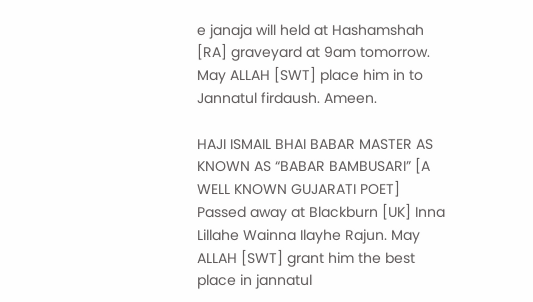e janaja will held at Hashamshah [RA] graveyard at 9am tomorrow. May ALLAH [SWT] place him in to Jannatul firdaush. Ameen.

HAJI ISMAIL BHAI BABAR MASTER AS KNOWN AS “BABAR BAMBUSARI” [A WELL KNOWN GUJARATI POET]  Passed away at Blackburn [UK] Inna Lillahe Wainna Ilayhe Rajun. May ALLAH [SWT] grant him the best place in jannatul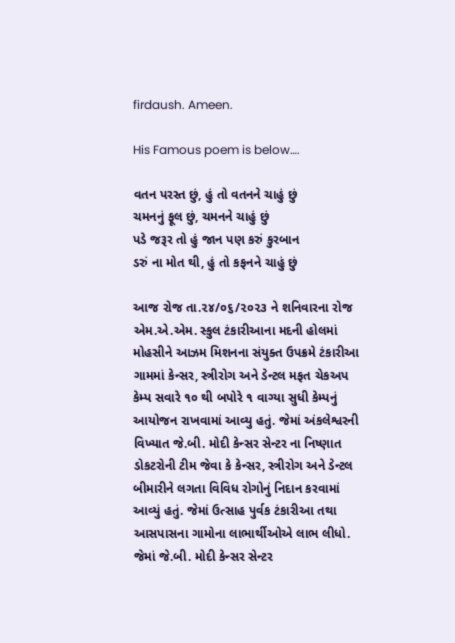firdaush. Ameen.

His Famous poem is below….

વતન પરસ્ત છું, હું તો વતનને ચાહું છું
ચમનનું ફૂલ છું, ચમનને ચાહું છું
પડે જરૂર તો હું જાન પણ કરું કુરબાન
ડરું ના મોત થી, હું તો કફનને ચાહું છું

આજ રોજ તા.૨૪/૦૬/૨૦૨૩ ને શનિવારના રોજ એમ.એ.એમ. સ્કુલ ટંકારીઆના મદની હોલમાં મોહસીને આઝમ મિશનના સંયુક્ત ઉપક્રમે ટંકારીઆ ગામમાં કેન્સર, સ્ત્રીરોગ અને ડેન્ટલ મફત ચેકઅપ કેમ્પ સવારે ૧૦ થી બપોરે ૧ વાગ્યા સુધી કેમ્પનું આયોજન રાખવામાં આવ્યુ હતું. જેમાં અંકલેશ્વરની વિખ્યાત જે.બી. મોદી કેન્સર સેન્ટર ના નિષ્ણાત ડોકટરોની ટીમ જેવા કે કેન્સર, સ્ત્રીરોગ અને ડેન્ટલ બીમારીને લગતા વિવિધ રોગોનું નિદાન કરવામાં આવ્યું હતું. જેમાં ઉત્સાહ પુર્વક ટંકારીઆ તથા આસપાસના ગામોના લાભાર્થીઓએ લાભ લીધો. જેમાં જે.બી. મોદી કેન્સર સેન્ટર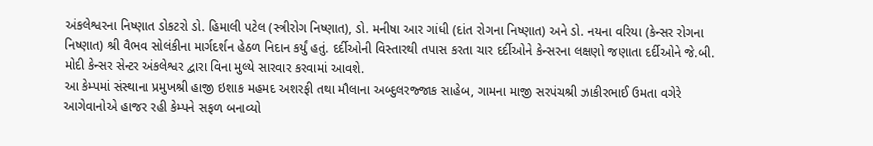અંકલેશ્વરના નિષ્ણાત ડોકટરો ડો. હિમાલી પટેલ (સ્ત્રીરોગ નિષ્ણાત), ડો. મનીષા આર ગાંધી (દાંત રોગના નિષ્ણાત) અને ડો. નયના વરિયા (કેન્સર રોગના નિષ્ણાત) શ્રી વૈભવ સોલંકીના માર્ગદર્શન હેઠળ નિદાન કર્યું હતું. દર્દીઓની વિસ્તારથી તપાસ કરતા ચાર દર્દીઓને કેન્સરના લક્ષણો જણાતા દર્દીઓને જે.બી. મોદી કેન્સર સેન્ટર અંકલેશ્વર દ્વારા વિના મુલ્યે સારવાર કરવામાં આવશે.
આ કેમ્પમાં સંસ્થાના પ્રમુખશ્રી હાજી ઇશાક મહમદ અશરફી તથા મૌલાના અબ્દુલરજ્જાક સાહેબ, ગામના માજી સરપંચશ્રી ઝાકીરભાઈ ઉમતા વગેરે આગેવાનોએ હાજર રહી કેમ્પને સફળ બનાવ્યો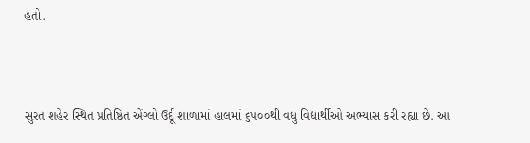હતો.



સુરત શહેર સ્થિત પ્રતિષ્ઠિત એંગ્લો ઉર્દૂ શાળામાં હાલમાં ૬૫૦૦થી વધુ વિદ્યાર્થીઓ અભ્યાસ કરી રહ્યા છે. આ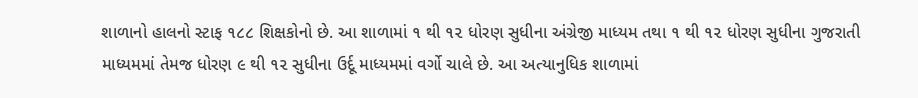શાળાનો હાલનો સ્ટાફ ૧૮૮ શિક્ષકોનો છે. આ શાળામાં ૧ થી ૧૨ ધોરણ સુધીના અંગ્રેજી માધ્યમ તથા ૧ થી ૧૨ ધોરણ સુધીના ગુજરાતી માધ્યમમાં તેમજ ધોરણ ૯ થી ૧૨ સુધીના ઉર્દૂ માધ્યમમાં વર્ગો ચાલે છે. આ અત્યાનુધિક શાળામાં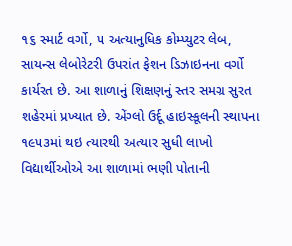૧૬ સ્માર્ટ વર્ગો, ૫ અત્યાનુધિક કોમ્પ્યુટર લેબ, સાયન્સ લેબોરેટરી ઉપરાંત ફેશન ડિઝાઇનના વર્ગો કાર્યરત છે. આ શાળાનું શિક્ષણનું સ્તર સમગ્ર સુરત શહેરમાં પ્રખ્યાત છે. એંગ્લો ઉર્દૂ હાઇસ્કૂલની સ્થાપના ૧૯૫૩માં થઇ ત્યારથી અત્યાર સુધી લાખો વિદ્યાર્થીઓએ આ શાળામાં ભણી પોતાની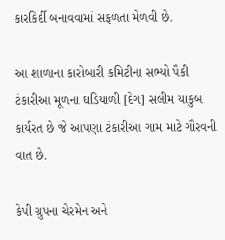કારકિર્દી બનાવવામાં સફળતા મેળવી છે.

આ શાળાના કારોબારી કમિટીના સભ્યો પૈકી ટંકારીઆ મૂળના ઘડિયાળી [દેગ] સલીમ યાકુબ કાર્યરત છે જે આપણા ટંકારીઆ ગામ માટે ગૌરવની વાત છે.

કેપી ગ્રુપના ચેરમેન અને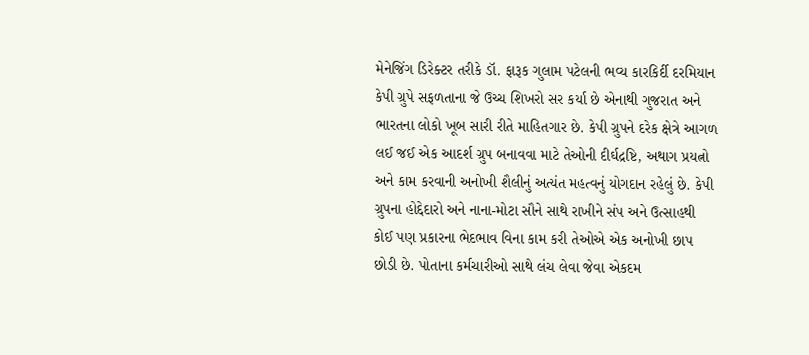મેનેજિંગ ડિરેક્ટર તરીકે ડૉ. ફારૂક ગુલામ પટેલની ભવ્ય કારકિર્દી દરમિયાન કેપી ગ્રુપે સફળતાના જે ઉચ્ચ શિખરો સર કર્યા છે એનાથી ગુજરાત અને ભારતના લોકો ખૂબ સારી રીતે માહિતગાર છે. કેપી ગ્રુપને દરેક ક્ષેત્રે આગળ લઈ જઈ એક આદર્શ ગ્રુપ બનાવવા માટે તેઓની દીર્ઘદ્રષ્ટિ, અથાગ પ્રયત્નો અને કામ કરવાની અનોખી શૈલીનું અત્યંત મહત્વનું યોગદાન રહેલું છે. કેપી ગ્રુપના હોદ્દેદારો અને નાના-મોટા સૌને સાથે રાખીને સંપ અને ઉત્સાહથી કોઈ પણ પ્રકારના ભેદભાવ વિના કામ કરી તેઓએ એક અનોખી છાપ છોડી છે. પોતાના કર્મચારીઓ સાથે લંચ લેવા જેવા એકદમ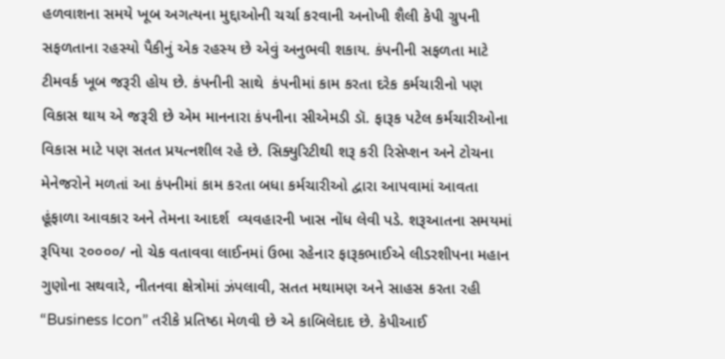હળવાશના સમયે ખૂબ અગત્યના મુદ્દાઓની ચર્ચા કરવાની અનોખી શૈલી કેપી ગ્રુપની સફળતાના રહસ્યો પૈકીનું એક રહસ્ય છે એવું અનુભવી શકાય. કંપનીની સફળતા માટે ટીમવર્ક ખૂબ જરૂરી હોય છે. કંપનીની સાથે  કંપનીમાં કામ કરતા દરેક કર્મચારીનો પણ વિકાસ થાય એ જરૂરી છે એમ માનનારા કંપનીના સીએમડી ડૉ. ફારૂક પટેલ કર્મચારીઓના વિકાસ માટે પણ સતત પ્રયત્નશીલ રહે છે. સિક્યુરિટીથી શરૂ કરી રિસેપ્શન અને ટોચના મેનેજરોને મળતાં આ કંપનીમાં કામ કરતા બધા કર્મચારીઓ દ્વારા આપવામાં આવતા હૂંફાળા આવકાર અને તેમના આદર્શ  વ્યવહારની ખાસ નોંધ લેવી પડે. શરૂઆતના સમયમાં રૂપિયા ૨૦૦૦૦/ નો ચેક વતાવવા લાઈનમાં ઉભા રહેનાર ફારૂકભાઈએ લીડરશીપના મહાન ગુણોના સથવારે, નીતનવા ક્ષેત્રોમાં ઝંપલાવી, સતત મથામણ અને સાહસ કરતા રહી “Business Icon” તરીકે પ્રતિષ્ઠા મેળવી છે એ કાબિલેદાદ છે. કેપીઆઈ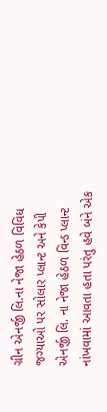ગ્રીન એનર્જી લિ.ના નેજા હેઠળ વિવિધ જગ્યાઓ પર સોલાર પ્લાન્ટ અને કેપી એનર્જી લિ. ના નેજા હેઠળ વિન્ડ પ્લાન્ટ નાંખવામાં આવતા હતા પરંતુ હવે બંને એક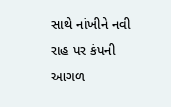સાથે નાંખીને નવી રાહ પર કંપની આગળ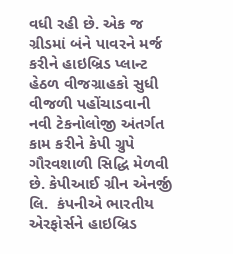વધી રહી છે. એક જ ગ્રીડમાં બંને પાવરને મર્જ કરીને હાઇબ્રિડ પ્લાન્ટ હેઠળ વીજગ્રાહકો સુધી વીજળી પહોંચાડવાની નવી ટેકનોલોજી અંતર્ગત કામ કરીને કેપી ગ્રુપે ગૌરવશાળી સિદ્ધિ મેળવી છે. કેપીઆઈ ગ્રીન એનર્જી લિ.  કંપનીએ ભારતીય એરફોર્સને હાઇબ્રિડ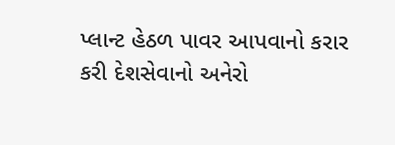પ્લાન્ટ હેઠળ પાવર આપવાનો કરાર કરી દેશસેવાનો અનેરો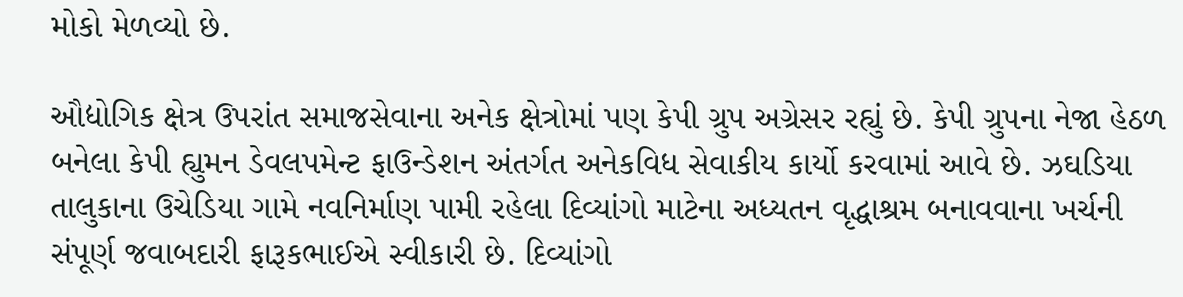મોકો મેળવ્યો છે.

ઔદ્યોગિક ક્ષેત્ર ઉપરાંત સમાજસેવાના અનેક ક્ષેત્રોમાં પણ કેપી ગ્રુપ અગ્રેસર રહ્યું છે. કેપી ગ્રુપના નેજા હેઠળ બનેલા કેપી હ્યુમન ડેવલપમેન્ટ ફાઉન્ડેશન અંતર્ગત અનેકવિધ સેવાકીય કાર્યો કરવામાં આવે છે. ઝઘડિયા તાલુકાના ઉચેડિયા ગામે નવનિર્માણ પામી રહેલા દિવ્યાંગો માટેના અધ્યતન વૃદ્ધાશ્રમ બનાવવાના ખર્ચની સંપૂર્ણ જવાબદારી ફારૂકભાઈએ સ્વીકારી છે. દિવ્યાંગો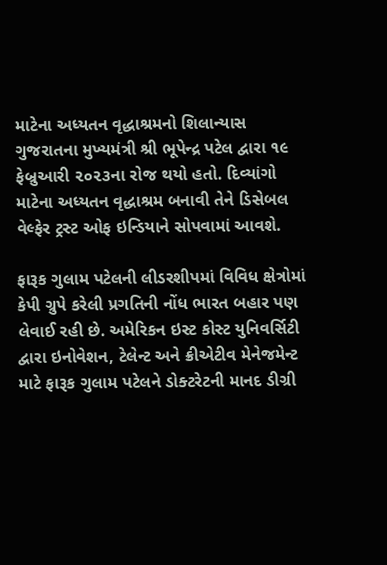માટેના અધ્યતન વૃદ્ધાશ્રમનો શિલાન્યાસ ગુજરાતના મુખ્યમંત્રી શ્રી ભૂપેન્દ્ર પટેલ દ્વારા ૧૯ ફેબ્રુઆરી ૨૦૨૩ના રોજ થયો હતો. દિવ્યાંગો માટેના અધ્યતન વૃદ્ધાશ્રમ બનાવી તેને ડિસેબલ વેલ્ફેર ટ્રસ્ટ ઓફ ઇન્ડિયાને સોપવામાં આવશે.

ફારૂક ગુલામ પટેલની લીડરશીપમાં વિવિધ ક્ષેત્રોમાં કેપી ગ્રુપે કરેલી પ્રગતિની નોંધ ભારત બહાર પણ લેવાઈ રહી છે. અમેરિકન ઇસ્ટ કોસ્ટ યુનિવર્સિટી દ્વારા ઇનોવેશન, ટેલેન્ટ અને ક્રીએટીવ મેનેજમેન્ટ માટે ફારૂક ગુલામ પટેલને ડોક્ટરેટની માનદ ડીગ્રી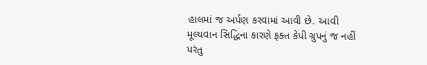હાલમાં જ અર્પણ કરવામાં આવી છે. આવી મૂલ્યવાન સિદ્ધિના કારણે ફક્ત કેપી ગ્રુપનું જ નહીં પરંતુ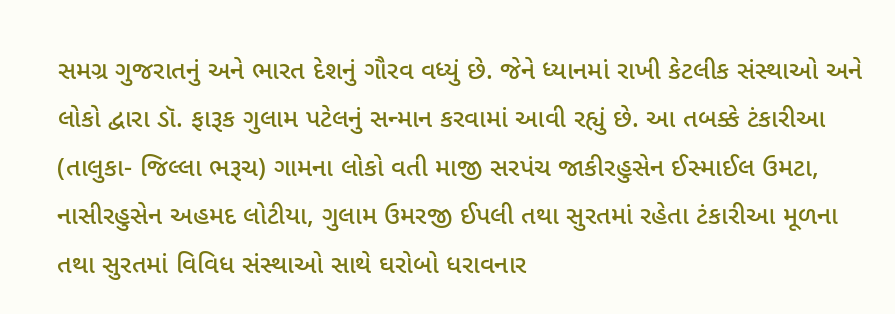સમગ્ર ગુજરાતનું અને ભારત દેશનું ગૌરવ વધ્યું છે. જેને ધ્યાનમાં રાખી કેટલીક સંસ્થાઓ અને લોકો દ્વારા ડૉ. ફારૂક ગુલામ પટેલનું સન્માન કરવામાં આવી રહ્યું છે. આ તબક્કે ટંકારીઆ (તાલુકા- જિલ્લા ભરૂચ) ગામના લોકો વતી માજી સરપંચ જાકીરહુસેન ઈસ્માઈલ ઉમટા, નાસીરહુસેન અહમદ લોટીયા, ગુલામ ઉમરજી ઈપલી તથા સુરતમાં રહેતા ટંકારીઆ મૂળના તથા સુરતમાં વિવિધ સંસ્થાઓ સાથે ઘરોબો ધરાવનાર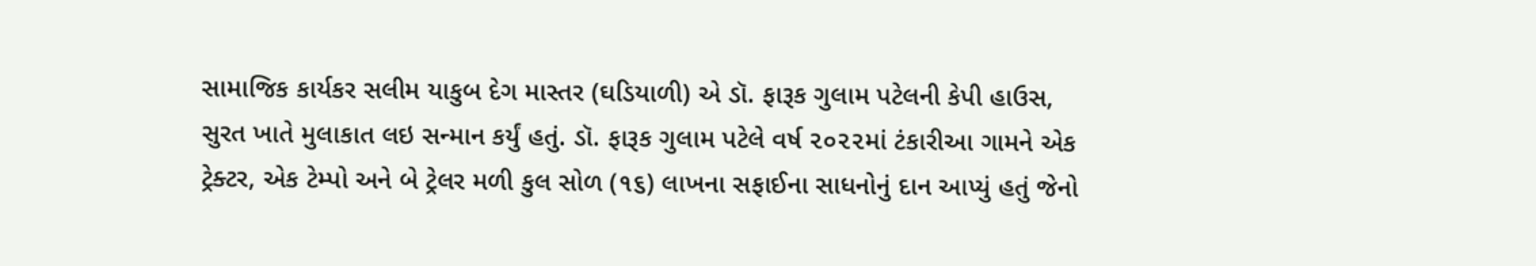સામાજિક કાર્યકર સલીમ યાકુબ દેગ માસ્તર (ઘડિયાળી) એ ડૉ. ફારૂક ગુલામ પટેલની કેપી હાઉસ, સુરત ખાતે મુલાકાત લઇ સન્માન કર્યું હતું. ડૉ. ફારૂક ગુલામ પટેલે વર્ષ ૨૦૨૨માં ટંકારીઆ ગામને એક ટ્રેક્ટર, એક ટેમ્પો અને બે ટ્રેલર મળી કુલ સોળ (૧૬) લાખના સફાઈના સાધનોનું દાન આપ્યું હતું જેનો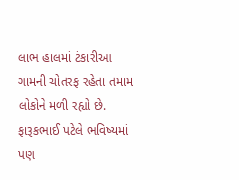લાભ હાલમાં ટંકારીઆ ગામની ચોતરફ રહેતા તમામ લોકોને મળી રહ્યો છે. ફારૂકભાઈ પટેલે ભવિષ્યમાં પણ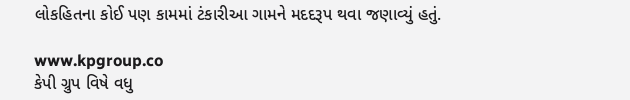લોકહિતના કોઈ પણ કામમાં ટંકારીઆ ગામને મદદરૂપ થવા જણાવ્યું હતું.

www.kpgroup.co
કેપી ગ્રુપ વિષે વધુ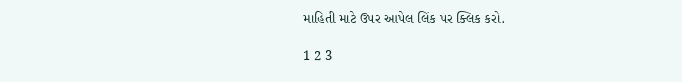માહિતી માટે ઉપર આપેલ લિંક પર ક્લિક કરો.

1 2 3